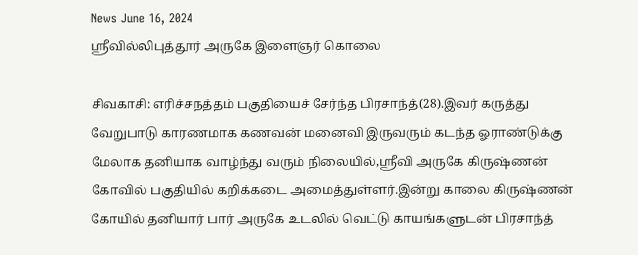News June 16, 2024
ஸ்ரீவில்லிபுத்தூர் அருகே இளைஞர் கொலை

சிவகாசி: எரிச்சநத்தம் பகுதியைச் சேர்ந்த பிரசாந்த்(28).இவர் கருத்து வேறுபாடு காரணமாக கணவன் மனைவி இருவரும் கடந்த ஓராண்டுக்கு மேலாக தனியாக வாழ்ந்து வரும் நிலையில்,ஸ்ரீவி அருகே கிருஷ்ணன் கோவில் பகுதியில் கறிக்கடை அமைத்துள்ளர்.இன்று காலை கிருஷ்ணன் கோயில் தனியார் பார் அருகே உடலில் வெட்டு காயங்களுடன் பிரசாந்த்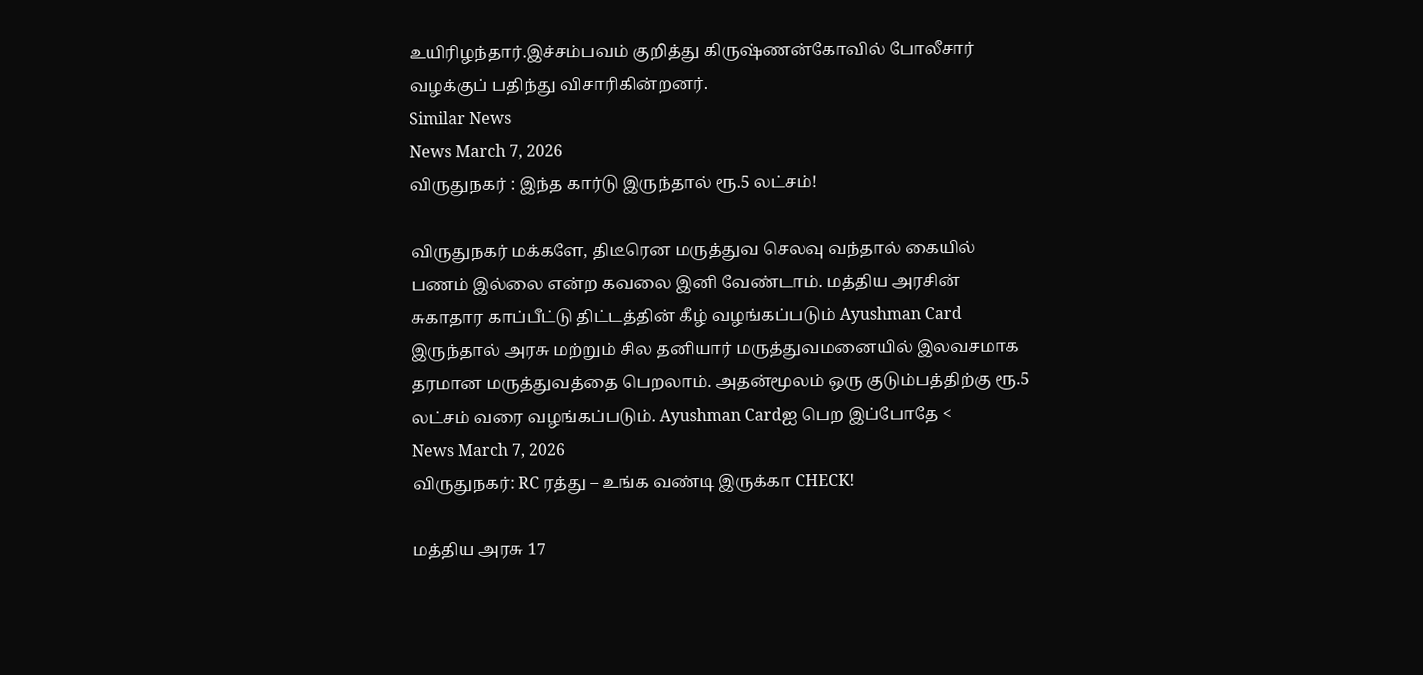உயிரிழந்தார்.இச்சம்பவம் குறித்து கிருஷ்ணன்கோவில் போலீசார் வழக்குப் பதிந்து விசாரிகின்றனர்.
Similar News
News March 7, 2026
விருதுநகர் : இந்த கார்டு இருந்தால் ரூ.5 லட்சம்!

விருதுநகர் மக்களே, திடீரென மருத்துவ செலவு வந்தால் கையில் பணம் இல்லை என்ற கவலை இனி வேண்டாம். மத்திய அரசின் சுகாதார காப்பீட்டு திட்டத்தின் கீழ் வழங்கப்படும் Ayushman Card இருந்தால் அரசு மற்றும் சில தனியார் மருத்துவமனையில் இலவசமாக தரமான மருத்துவத்தை பெறலாம். அதன்மூலம் ஒரு குடும்பத்திற்கு ரூ.5 லட்சம் வரை வழங்கப்படும். Ayushman Cardஐ பெற இப்போதே <
News March 7, 2026
விருதுநகர்: RC ரத்து – உங்க வண்டி இருக்கா CHECK!

மத்திய அரசு 17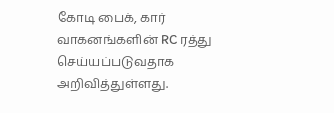கோடி பைக், கார் வாகனங்களின் RC ரத்து செய்யப்படுவதாக அறிவித்துள்ளது.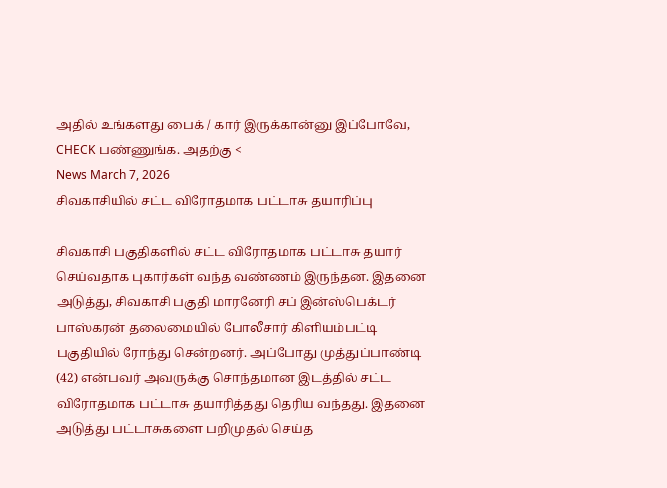அதில் உங்களது பைக் / கார் இருக்கான்னு இப்போவே, CHECK பண்ணுங்க. அதற்கு <
News March 7, 2026
சிவகாசியில் சட்ட விரோதமாக பட்டாசு தயாரிப்பு

சிவகாசி பகுதிகளில் சட்ட விரோதமாக பட்டாசு தயார் செய்வதாக புகார்கள் வந்த வண்ணம் இருந்தன. இதனை அடுத்து, சிவகாசி பகுதி மாரனேரி சப் இன்ஸ்பெக்டர் பாஸ்கரன் தலைமையில் போலீசார் கிளியம்பட்டி பகுதியில் ரோந்து சென்றனர். அப்போது முத்துப்பாண்டி (42) என்பவர் அவருக்கு சொந்தமான இடத்தில் சட்ட விரோதமாக பட்டாசு தயாரித்தது தெரிய வந்தது. இதனை அடுத்து பட்டாசுகளை பறிமுதல் செய்த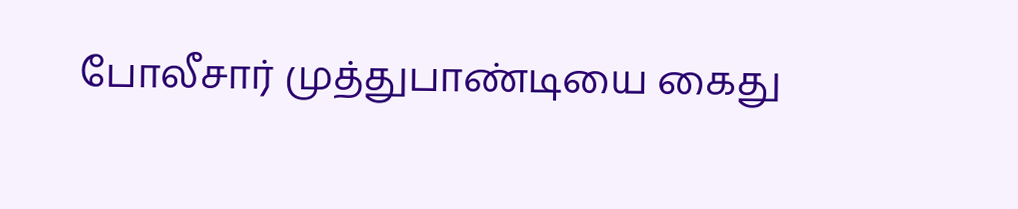போலீசார் முத்துபாண்டியை கைது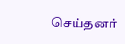செய்தனர்